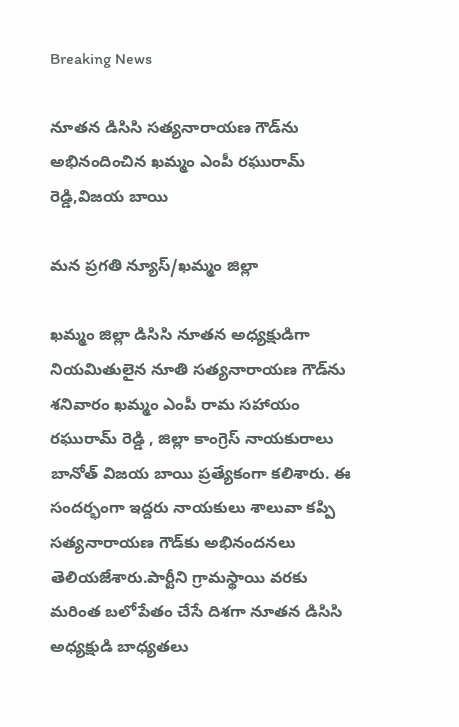Breaking News

నూతన డిసిసి సత్యనారాయణ గౌడ్‌ను అభినందించిన ఖమ్మం ఎంపీ రఘురామ్ రెడ్డి,విజయ బాయి

మన ప్రగతి న్యూస్/ఖమ్మం జిల్లా

ఖమ్మం జిల్లా డిసిసి నూతన అధ్యక్షుడిగా నియమితులైన నూతి సత్యనారాయణ గౌడ్‌ను శనివారం ఖమ్మం ఎంపీ రామ సహాయం రఘురామ్ రెడ్డి , జిల్లా కాంగ్రెస్ నాయకురాలు బానోత్ విజయ బాయి ప్రత్యేకంగా కలిశారు. ఈ సందర్భంగా ఇద్దరు నాయకులు శాలువా కప్పి సత్యనారాయణ గౌడ్‌కు అభినందనలు తెలియజేశారు.పార్టీని గ్రామస్థాయి వరకు మరింత బలోపేతం చేసే దిశగా నూతన డిసిసి అధ్యక్షుడి బాధ్యతలు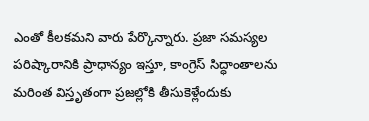ఎంతో కీలకమని వారు పేర్కొన్నారు. ప్రజా సమస్యల పరిష్కారానికి ప్రాధాన్యం ఇస్తూ, కాంగ్రెస్ సిద్ధాంతాలను మరింత విస్తృతంగా ప్రజల్లోకి తీసుకెళ్లేందుకు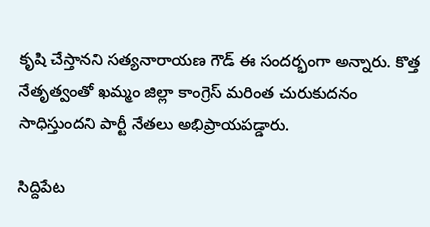కృషి చేస్తానని సత్యనారాయణ గౌడ్ ఈ సందర్భంగా అన్నారు. కొత్త నేతృత్వంతో ఖమ్మం జిల్లా కాంగ్రెస్ మరింత చురుకుదనం సాధిస్తుందని పార్టీ నేతలు అభిప్రాయపడ్డారు.

సిద్దిపేట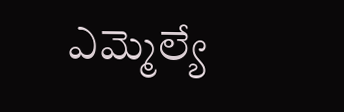ఎమ్మెల్యే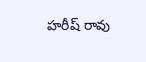హరీష్ రావు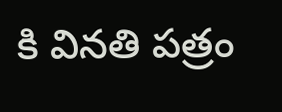కి వినతి పత్రం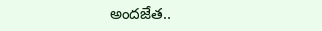అందజేత..